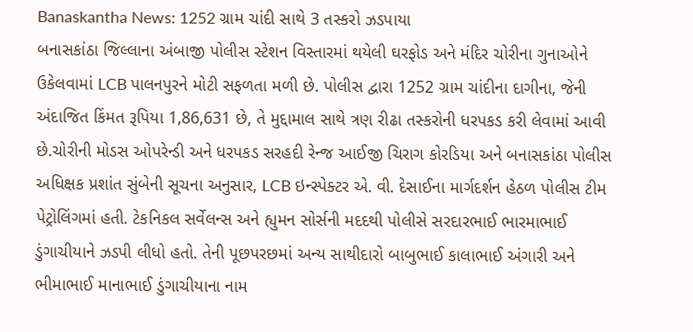Banaskantha News: 1252 ગ્રામ ચાંદી સાથે 3 તસ્કરો ઝડપાયા
બનાસકાંઠા જિલ્લાના અંબાજી પોલીસ સ્ટેશન વિસ્તારમાં થયેલી ઘરફોડ અને મંદિર ચોરીના ગુનાઓને ઉકેલવામાં LCB પાલનપુરને મોટી સફળતા મળી છે. પોલીસ દ્વારા 1252 ગ્રામ ચાંદીના દાગીના, જેની અંદાજિત કિંમત રૂપિયા 1,86,631 છે, તે મુદ્દામાલ સાથે ત્રણ રીઢા તસ્કરોની ધરપકડ કરી લેવામાં આવી છે.ચોરીની મોડસ ઓપરેન્ડી અને ધરપકડ સરહદી રેન્જ આઈજી ચિરાગ કોરડિયા અને બનાસકાંઠા પોલીસ અધિક્ષક પ્રશાંત સુંબેની સૂચના અનુસાર, LCB ઇન્સ્પેક્ટર એ. વી. દેસાઈના માર્ગદર્શન હેઠળ પોલીસ ટીમ પેટ્રોલિંગમાં હતી. ટેકનિકલ સર્વેલન્સ અને હ્યુમન સોર્સની મદદથી પોલીસે સરદારભાઈ ભારમાભાઈ ડુંગાચીયાને ઝડપી લીધો હતો. તેની પૂછપરછમાં અન્ય સાથીદારો બાબુભાઈ કાલાભાઈ અંગારી અને ભીમાભાઈ માનાભાઈ ડુંગાચીયાના નામ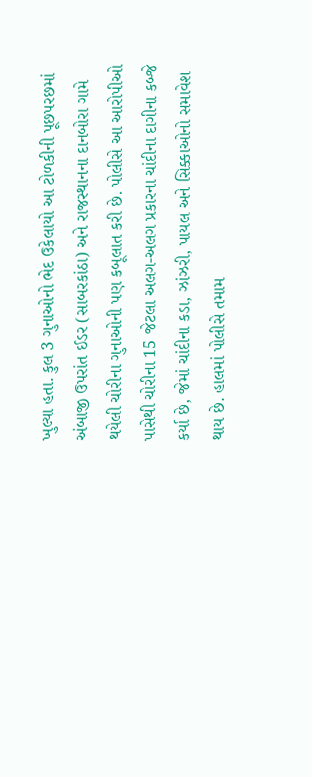ખુલ્યા હતા. કુલ 3 ગુનાઓનો ભેદ ઉકેલાયો આ ટોળકીની પૂછપરછમાં અંબાજી ઉપરાંત ઈડર (સાબરકાંઠા) અને રાજસ્થાનના દાનબોરા ગામે થયેલી ચોરીના ગુનાઓની પણ કબૂલાત કરી છે. પોલીસે આ આરોપીઓ પાસેથી ચોરીના 15 જેટલા અલગ-અલગ પ્રકારના ચાંદીના દાગીના કબ્જે કર્યા છે, જેમાં ચાંદીના કડા, ઝાંઝરી, પાયલ અને સિક્કાઓનો સમાવેશ થાય છે. હાલમાં પોલીસે તમામ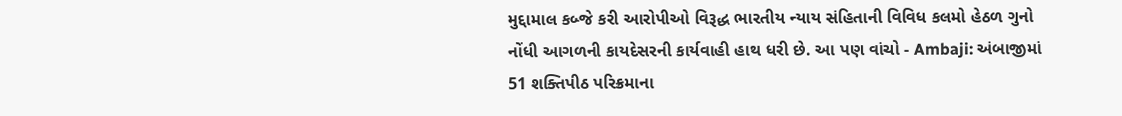મુદ્દામાલ કબ્જે કરી આરોપીઓ વિરૂદ્ધ ભારતીય ન્યાય સંહિતાની વિવિધ કલમો હેઠળ ગુનો નોંધી આગળની કાયદેસરની કાર્યવાહી હાથ ધરી છે. આ પણ વાંચો - Ambaji: અંબાજીમાં 51 શક્તિપીઠ પરિક્રમાના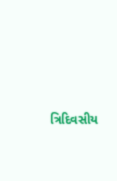ત્રિદિવસીય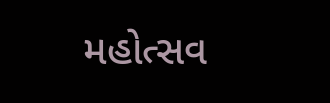મહોત્સવ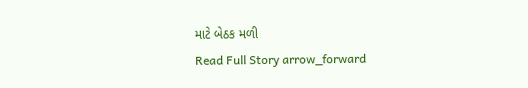માટે બેઠક મળી
Read Full Story arrow_forward